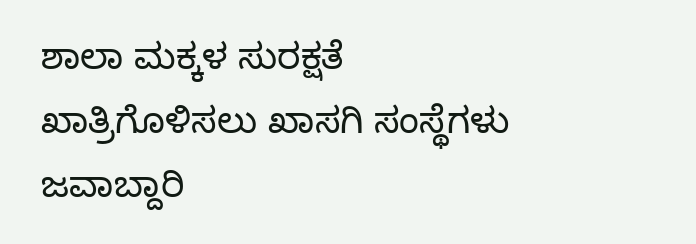ಶಾಲಾ ಮಕ್ಕಳ ಸುರಕ್ಷತೆ ಖಾತ್ರಿಗೊಳಿಸಲು ಖಾಸಗಿ ಸಂಸ್ಥೆಗಳು ಜವಾಬ್ದಾರಿ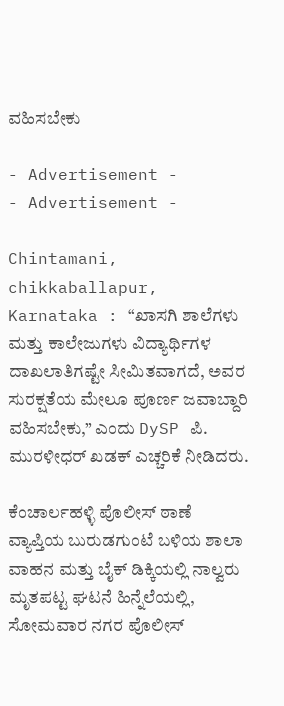ವಹಿಸಬೇಕು

- Advertisement -
- Advertisement -

Chintamani, chikkaballapur, Karnataka : “ಖಾಸಗಿ ಶಾಲೆಗಳು ಮತ್ತು ಕಾಲೇಜುಗಳು ವಿದ್ಯಾರ್ಥಿಗಳ ದಾಖಲಾತಿಗಷ್ಟೇ ಸೀಮಿತವಾಗದೆ, ಅವರ ಸುರಕ್ಷತೆಯ ಮೇಲೂ ಪೂರ್ಣ ಜವಾಬ್ದಾರಿ ವಹಿಸಬೇಕು,” ಎಂದು DySP ಪಿ. ಮುರಳೀಧರ್ ಖಡಕ್ ಎಚ್ಚರಿಕೆ ನೀಡಿದರು.

ಕೆಂಚಾರ್ಲಹಳ್ಳಿ ಪೊಲೀಸ್ ಠಾಣೆ ವ್ಯಾಪ್ತಿಯ ಬುರುಡಗುಂಟೆ ಬಳಿಯ ಶಾಲಾ ವಾಹನ ಮತ್ತು ಬೈಕ್ ಡಿಕ್ಕಿಯಲ್ಲಿ ನಾಲ್ವರು ಮೃತಪಟ್ಟ ಘಟನೆ ಹಿನ್ನೆಲೆಯಲ್ಲಿ, ಸೋಮವಾರ ನಗರ ಪೊಲೀಸ್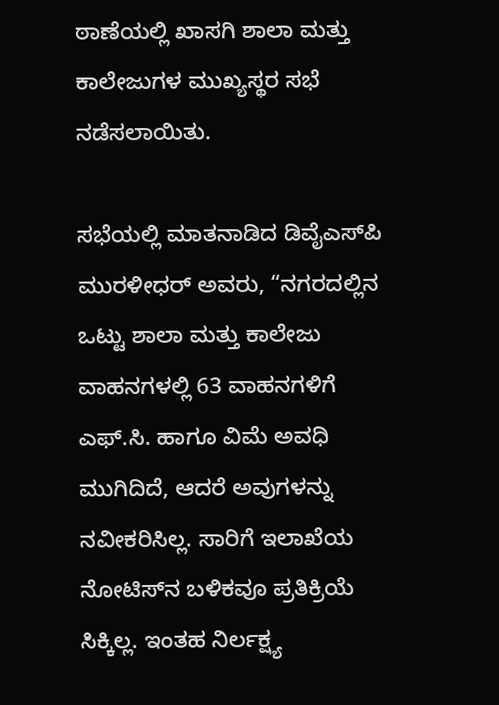ಠಾಣೆಯಲ್ಲಿ ಖಾಸಗಿ ಶಾಲಾ ಮತ್ತು ಕಾಲೇಜುಗಳ ಮುಖ್ಯಸ್ಥರ ಸಭೆ ನಡೆಸಲಾಯಿತು.

ಸಭೆಯಲ್ಲಿ ಮಾತನಾಡಿದ ಡಿವೈಎಸ್‌ಪಿ ಮುರಳೀಧರ್ ಅವರು, “ನಗರದಲ್ಲಿನ ಒಟ್ಟು ಶಾಲಾ ಮತ್ತು ಕಾಲೇಜು ವಾಹನಗಳಲ್ಲಿ 63 ವಾಹನಗಳಿಗೆ ಎಫ್.ಸಿ. ಹಾಗೂ ವಿಮೆ ಅವಧಿ ಮುಗಿದಿದೆ, ಆದರೆ ಅವುಗಳನ್ನು ನವೀಕರಿಸಿಲ್ಲ. ಸಾರಿಗೆ ಇಲಾಖೆಯ ನೋಟಿಸ್‌ನ ಬಳಿಕವೂ ಪ್ರತಿಕ್ರಿಯೆ ಸಿಕ್ಕಿಲ್ಲ. ಇಂತಹ ನಿರ್ಲಕ್ಷ್ಯ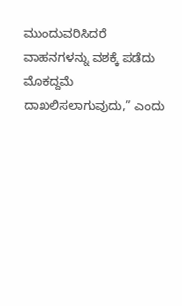ಮುಂದುವರಿಸಿದರೆ ವಾಹನಗಳನ್ನು ವಶಕ್ಕೆ ಪಡೆದು ಮೊಕದ್ದಮೆ ದಾಖಲಿಸಲಾಗುವುದು,” ಎಂದು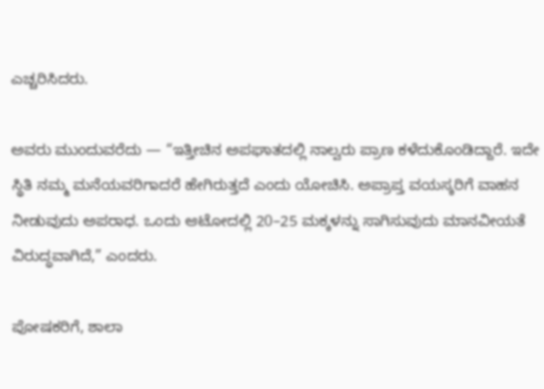ಎಚ್ಚರಿಸಿದರು.

ಅವರು ಮುಂದುವರೆದು — “ಇತ್ತೀಚಿನ ಅಪಘಾತದಲ್ಲಿ ನಾಲ್ವರು ಪ್ರಾಣ ಕಳೆದುಕೊಂಡಿದ್ದಾರೆ. ಇದೇ ಸ್ಥಿತಿ ನಮ್ಮ ಮನೆಯವರಿಗಾದರೆ ಹೇಗಿರುತ್ತದೆ ಎಂದು ಯೋಚಿಸಿ. ಅಪ್ರಾಪ್ತ ವಯಸ್ಕರಿಗೆ ವಾಹನ ನೀಡುವುದು ಅಪರಾಧ. ಒಂದು ಆಟೋದಲ್ಲಿ 20–25 ಮಕ್ಕಳನ್ನು ಸಾಗಿಸುವುದು ಮಾನವೀಯತೆ ವಿರುದ್ಧವಾಗಿದೆ,” ಎಂದರು.

ಪೋಷಕರಿಗೆ, ಶಾಲಾ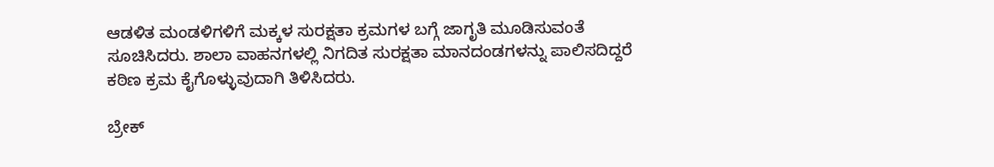ಆಡಳಿತ ಮಂಡಳಿಗಳಿಗೆ ಮಕ್ಕಳ ಸುರಕ್ಷತಾ ಕ್ರಮಗಳ ಬಗ್ಗೆ ಜಾಗೃತಿ ಮೂಡಿಸುವಂತೆ ಸೂಚಿಸಿದರು. ಶಾಲಾ ವಾಹನಗಳಲ್ಲಿ ನಿಗದಿತ ಸುರಕ್ಷತಾ ಮಾನದಂಡಗಳನ್ನು ಪಾಲಿಸದಿದ್ದರೆ ಕಠಿಣ ಕ್ರಮ ಕೈಗೊಳ್ಳುವುದಾಗಿ ತಿಳಿಸಿದರು.

ಬ್ರೇಕ್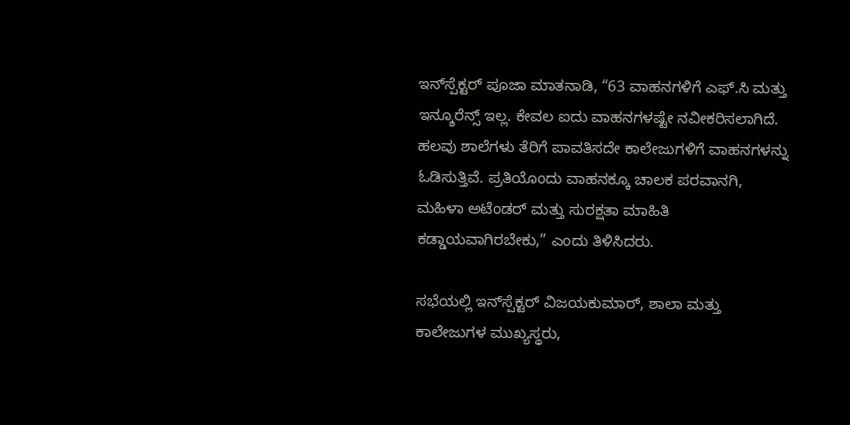ಇನ್‌ಸ್ಪೆಕ್ಟರ್ ಪೂಜಾ ಮಾತನಾಡಿ, “63 ವಾಹನಗಳಿಗೆ ಎಫ್.ಸಿ ಮತ್ತು ಇನ್ಶೂರೆನ್ಸ್ ಇಲ್ಲ. ಕೇವಲ ಐದು ವಾಹನಗಳಷ್ಟೇ ನವೀಕರಿಸಲಾಗಿದೆ. ಹಲವು ಶಾಲೆಗಳು ತೆರಿಗೆ ಪಾವತಿಸದೇ ಕಾಲೇಜುಗಳಿಗೆ ವಾಹನಗಳನ್ನು ಓಡಿಸುತ್ತಿವೆ. ಪ್ರತಿಯೊಂದು ವಾಹನಕ್ಕೂ ಚಾಲಕ ಪರವಾನಗಿ, ಮಹಿಳಾ ಅಟೆಂಡರ್ ಮತ್ತು ಸುರಕ್ಷತಾ ಮಾಹಿತಿ ಕಡ್ಡಾಯವಾಗಿರಬೇಕು,” ಎಂದು ತಿಳಿಸಿದರು.

ಸಭೆಯಲ್ಲಿ ಇನ್‌ಸ್ಪೆಕ್ಟರ್ ವಿಜಯಕುಮಾರ್, ಶಾಲಾ ಮತ್ತು ಕಾಲೇಜುಗಳ ಮುಖ್ಯಸ್ಥರು,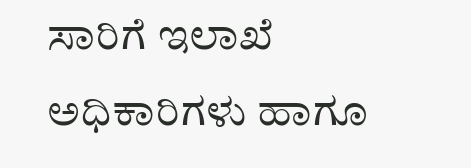ಸಾರಿಗೆ ಇಲಾಖೆ ಅಧಿಕಾರಿಗಳು ಹಾಗೂ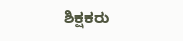ಶಿಕ್ಷಕರು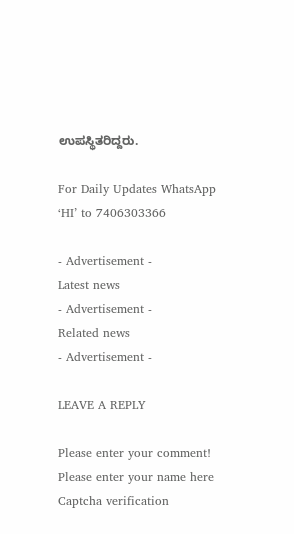ಉಪಸ್ಥಿತರಿದ್ದರು.

For Daily Updates WhatsApp ‘HI’ to 7406303366

- Advertisement -
Latest news
- Advertisement -
Related news
- Advertisement -

LEAVE A REPLY

Please enter your comment!
Please enter your name here
Captcha verification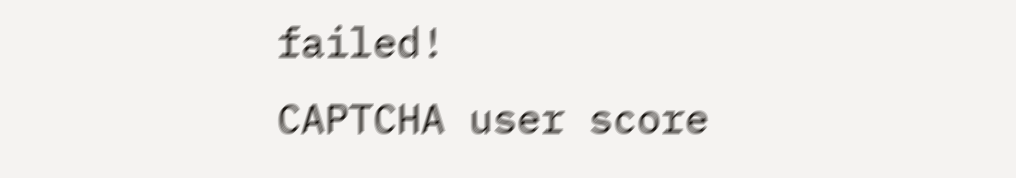failed!
CAPTCHA user score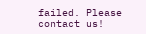failed. Please contact us!